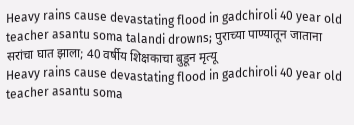Heavy rains cause devastating flood in gadchiroli 40 year old teacher asantu soma talandi drowns; पुराच्या पाण्यातून जाताना सरांचा घात झाला; 40 वर्षीय शिक्षकाचा बुडून मृत्यू
Heavy rains cause devastating flood in gadchiroli 40 year old teacher asantu soma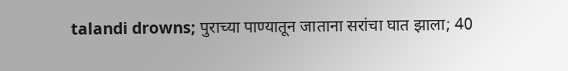talandi drowns; पुराच्या पाण्यातून जाताना सरांचा घात झाला; 40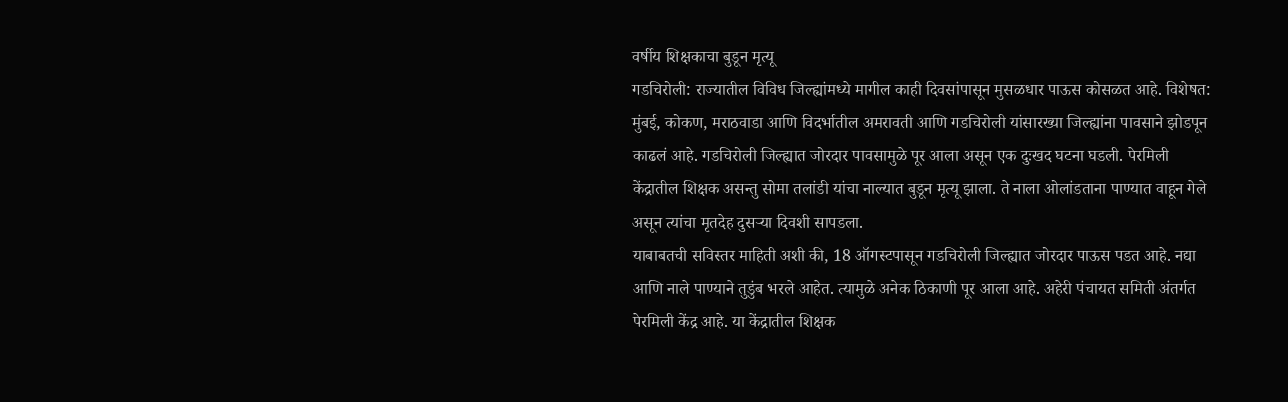वर्षीय शिक्षकाचा बुडून मृत्यू
गडचिरोली: राज्यातील विविध जिल्ह्यांमध्ये मागील काही दिवसांपासून मुसळधार पाऊस कोसळत आहे. विशेषत: मुंबई, कोकण, मराठवाडा आणि विदर्भातील अमरावती आणि गडचिरोली यांसारख्या जिल्ह्यांना पावसाने झोडपून काढलं आहे. गडचिरोली जिल्ह्यात जोरदार पावसामुळे पूर आला असून एक दुःखद घटना घडली. पेरमिली केंद्रातील शिक्षक असन्तु सोमा तलांडी यांचा नाल्यात बुडून मृत्यू झाला. ते नाला ओलांडताना पाण्यात वाहून गेले असून त्यांचा मृतदेह दुसऱ्या दिवशी सापडला.
याबाबतची सविस्तर माहिती अशी की, 18 ऑगस्टपासून गडचिरोली जिल्ह्यात जोरदार पाऊस पडत आहे. नद्या आणि नाले पाण्याने तुडुंब भरले आहेत. त्यामुळे अनेक ठिकाणी पूर आला आहे. अहेरी पंचायत समिती अंतर्गत पेरमिली केंद्र आहे. या केंद्रातील शिक्षक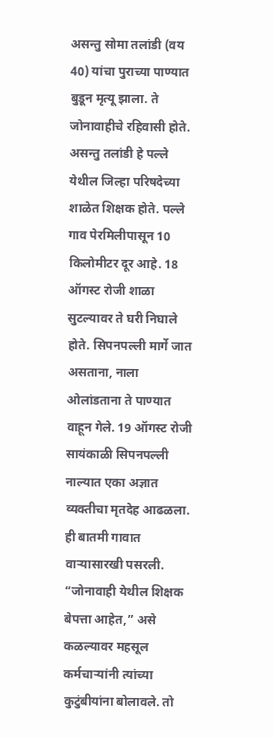असन्तु सोमा तलांडी (वय 40) यांचा पुराच्या पाण्यात बुडून मृत्यू झाला. ते जोनावाहीचे रहिवासी होते.
असन्तु तलांडी हे पल्ले येथील जिल्हा परिषदेच्या शाळेत शिक्षक होते. पल्ले गाव पेरमिलीपासून 10 किलोमीटर दूर आहे. 18 ऑगस्ट रोजी शाळा सुटल्यावर ते घरी निघाले होते. सिपनपल्ली मार्गे जात असताना, नाला ओलांडताना ते पाण्यात वाहून गेले. 19 ऑगस्ट रोजी सायंकाळी सिपनपल्ली नाल्यात एका अज्ञात व्यक्तीचा मृतदेह आढळला. ही बातमी गावात वाऱ्यासारखी पसरली. “जोनावाही येथील शिक्षक बेपत्ता आहेत,” असे कळल्यावर महसूल कर्मचाऱ्यांनी त्यांच्या कुटुंबीयांना बोलावले. तो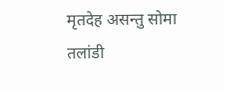मृतदेह असन्तु सोमा तलांडी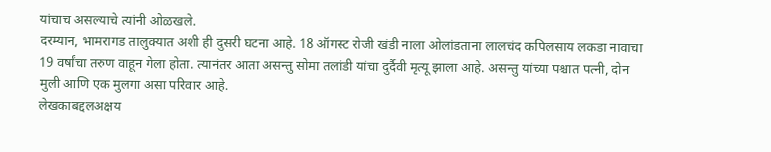यांचाच असल्याचे त्यांनी ओळखले.
दरम्यान, भामरागड तालुक्यात अशी ही दुसरी घटना आहे. 18 ऑगस्ट रोजी खंडी नाला ओलांडताना लालचंद कपिलसाय लकडा नावाचा 19 वर्षांचा तरुण वाहून गेला होता. त्यानंतर आता असन्तु सोमा तलांडी यांचा दुर्दैवी मृत्यू झाला आहे. असन्तु यांच्या पश्चात पत्नी, दोन मुली आणि एक मुलगा असा परिवार आहे.
लेखकाबद्दलअक्षय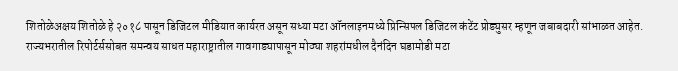शितोळेअक्षय शितोळे हे २०१८ पासून डिजिटल मीडियात कार्यरत असून सध्या मटा ऑनलाइनमध्ये प्रिन्सिपल डिजिटल कंटेंट प्रोड्युसर म्हणून जबाबदारी सांभाळत आहेत. राज्यभरातील रिपोर्टर्ससोबत समन्वय साधत महाराष्ट्रातील गावगाड्यापासून मोठ्या शहरांमधील दैनंदिन घडामोडी मटा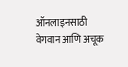ऑनलाइनसाठी वेगवान आणि अचूक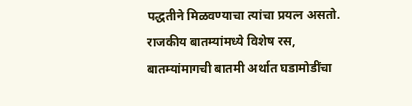पद्धतीने मिळवण्याचा त्यांचा प्रयत्न असतो. राजकीय बातम्यांमध्ये विशेष रस, बातम्यांमागची बातमी अर्थात घडामोडींचा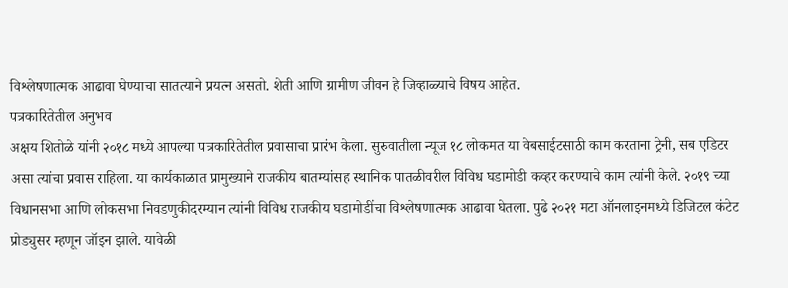विश्लेषणात्मक आढावा घेण्याचा सातत्याने प्रयत्न असतो. शेती आणि ग्रामीण जीवन हे जिव्हाळ्याचे विषय आहेत.
पत्रकारितेतील अनुभव
अक्षय शितोळे यांनी २०१८ मध्ये आपल्या पत्रकारितेतील प्रवासाचा प्रारंभ केला. सुरुवातीला न्यूज १८ लोकमत या वेबसाईटसाठी काम करताना ट्रेनी, सब एडिटर असा त्यांचा प्रवास राहिला. या कार्यकाळात प्रामुख्याने राजकीय बातम्यांसह स्थानिक पातळीवरील विविध घडामोडी कव्हर करण्याचे काम त्यांनी केले. २०१९ च्या विधानसभा आणि लोकसभा निवडणुकीदरम्यान त्यांनी विविध राजकीय घडामोडींचा विश्लेषणात्मक आढावा घेतला. पुढे २०२१ मटा ऑनलाइनमध्ये डिजिटल कंटेट प्रोड्युसर म्हणून जॉइन झाले. यावेळी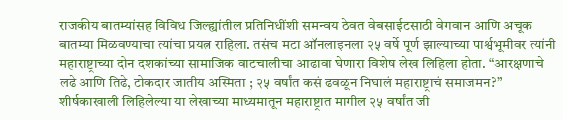राजकीय बातम्यांसह विविध जिल्ह्यांतील प्रतिनिधींशी समन्वय ठेवत वेबसाईटसाठी वेगवान आणि अचूक बातम्या मिळवण्याचा त्यांचा प्रयत्न राहिला. तसंच मटा ऑनलाइनला २५ वर्षे पूर्ण झाल्याच्या पार्श्वभूमीवर त्यांनी महाराष्ट्राच्या दोन दशकांच्या सामाजिक वाटचालीचा आढावा घेणारा विशेष लेख लिहिला होता. “आरक्षणाचे लढे आणि तिढे, टोकदार जातीय अस्मिता ; २५ वर्षांत कसं ढवळून निघालं महाराष्ट्राचं समाजमन?” शीर्षकाखाली लिहिलेल्या या लेखाच्या माध्यमातून महाराष्ट्रात मागील २५ वर्षांत जी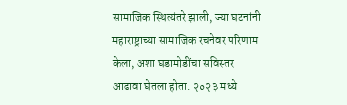सामाजिक स्थित्यंतरे झाली, ज्या घटनांनी महाराष्ट्राच्या सामाजिक रचनेवर परिणाम केला, अशा घडामोडींचा सविस्तर आढावा घेतला होता. २०२३ मध्ये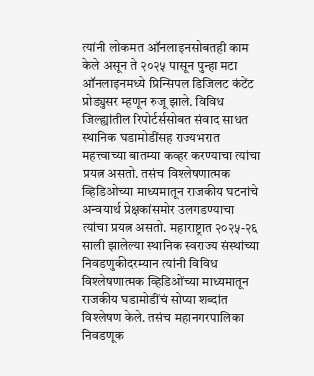त्यांनी लोकमत ऑनलाइनसोबतही काम केले असून ते २०२५ पासून पुन्हा मटा ऑनलाइनमध्ये प्रिन्सिपल डिजिलट कंटेंट प्रोड्युसर म्हणून रुजू झाले. विविध जिल्ह्यांतील रिपोर्टर्ससोबत संवाद साधत स्थानिक घडामोडींसह राज्यभरात महत्त्वाच्या बातम्या कव्हर करण्याचा त्यांचा प्रयत्न असतो. तसंच विश्लेषणात्मक व्हिडिओच्या माध्यमातून राजकीय घटनांचे अन्वयार्थ प्रेक्षकांसमोर उलगडण्याचा त्यांचा प्रयत्न असतो. महाराष्ट्रात २०२५-२६ साली झालेल्या स्थानिक स्वराज्य संस्थांच्या निवडणुकीदरम्यान त्यांनी विविध विश्लेषणात्मक व्हिडिओंच्या माध्यमातून राजकीय घडामोडींचं सोप्या शब्दांत विश्लेषण केले. तसंच महानगरपालिका निवडणूक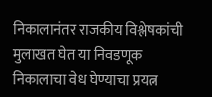निकालानंतर राजकीय विश्लेषकांची मुलाखत घेत या निवडणूक निकालाचा वेध घेण्याचा प्रयत्न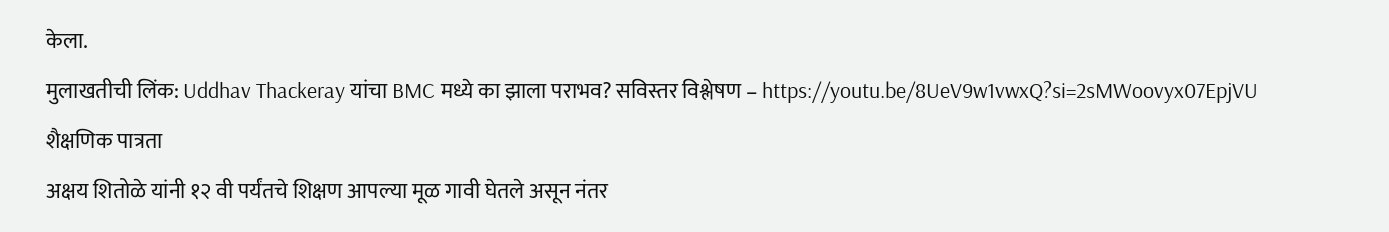केला.
मुलाखतीची लिंक: Uddhav Thackeray यांचा BMC मध्ये का झाला पराभव? सविस्तर विश्लेषण – https://youtu.be/8UeV9w1vwxQ?si=2sMWoovyx07EpjVU
शैक्षणिक पात्रता
अक्षय शितोळे यांनी १२ वी पर्यंतचे शिक्षण आपल्या मूळ गावी घेतले असून नंतर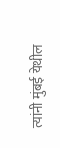त्यांनी मुंबई येथील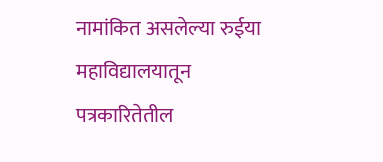नामांकित असलेल्या रुईया महाविद्यालयातून पत्रकारितेतील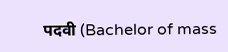पदवी (Bachelor of mass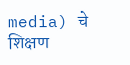media) चे शिक्षण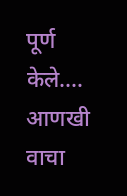पूर्ण केले.… आणखी वाचा